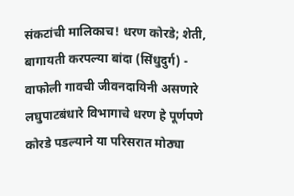संकटांची मालिकाच! धरण कोरडे; शेती, बागायती करपल्या बांदा (सिंधुदुर्ग) - वाफोली गावची जीवनदायिनी असणारे लघुपाटबंधारे विभागाचे धरण हे पूर्णपणे कोरडे पडल्याने या परिसरात मोठ्या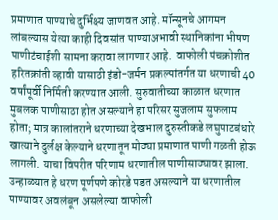प्रमाणात पाण्याचे दुर्भिक्ष्य जाणवत आहे. मॉन्सूनचे आगमन लांबल्यास येत्या काही दिवसांत पाण्याअभावी स्थानिकांना भीषण पाणीटंचाईशी सामना करावा लागणार आहे.  वाफोली पंचक्रोशीत हरितक्रांती व्हावी यासाठी इंडो-जर्मन प्रकल्पांतर्गत या धरणाची 40 वर्षांपूर्वी निर्मिती करण्यात आली. सुरुवातीच्या काळात धरणात मुबलक पाणीसाठा होत असल्याने हा परिसर सुजलाम सुफलाम होता; मात्र कालांतराने धरणाच्या देखभाल दुरुस्तीकडे लघुपाटबंधारे खात्याने दुर्लक्ष केल्याने धरणातून मोठ्या प्रमाणात पाणी गळती होऊ लागली. याचा विपरीत परिणाम धरणातील पाणीसाठ्यावर झाला. उन्हाळ्यात हे धरण पूर्णपणे कोरडे पडत असल्याने या धरणातील पाण्यावर अवलंबून असलेल्या वाफोली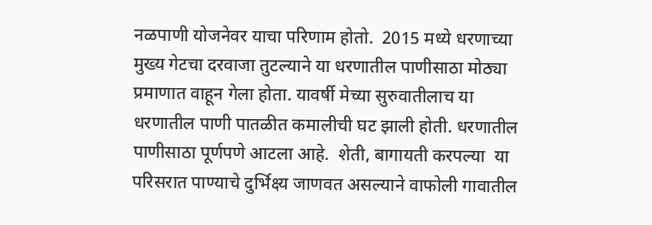नळपाणी योजनेवर याचा परिणाम होतो.  2015 मध्ये धरणाच्या मुख्य गेटचा दरवाजा तुटल्याने या धरणातील पाणीसाठा मोठ्या प्रमाणात वाहून गेला होता. यावर्षी मेच्या सुरुवातीलाच या धरणातील पाणी पातळीत कमालीची घट झाली होती. धरणातील पाणीसाठा पूर्णपणे आटला आहे.  शेती, बागायती करपल्या  या परिसरात पाण्याचे दुर्भिक्ष्य जाणवत असल्याने वाफोली गावातील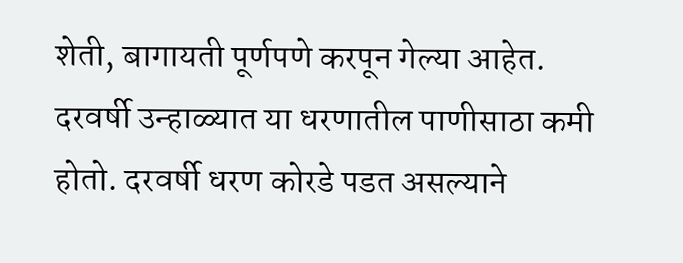शेती, बागायती पूर्णपणे करपून गेल्या आहेत. दरवर्षी उन्हाळ्यात या धरणातील पाणीसाठा कमी होतो. दरवर्षी धरण कोरडे पडत असल्याने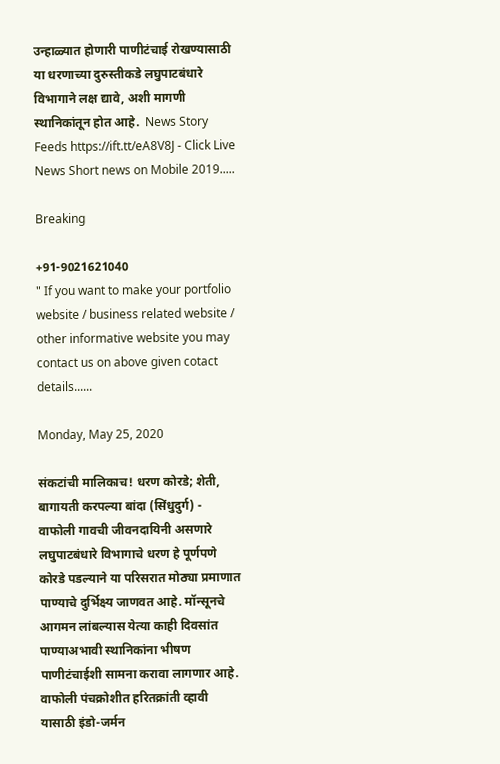उन्हाळ्यात होणारी पाणीटंचाई रोखण्यासाठी या धरणाच्या दुरुस्तीकडे लघुपाटबंधारे विभागाने लक्ष द्यावे, अशी मागणी स्थानिकांतून होत आहे.  News Story Feeds https://ift.tt/eA8V8J - Click Live News Short news on Mobile 2019.....

Breaking

+91-9021621040
" If you want to make your portfolio website / business related website / other informative website you may contact us on above given cotact details......

Monday, May 25, 2020

संकटांची मालिकाच! धरण कोरडे; शेती, बागायती करपल्या बांदा (सिंधुदुर्ग) - वाफोली गावची जीवनदायिनी असणारे लघुपाटबंधारे विभागाचे धरण हे पूर्णपणे कोरडे पडल्याने या परिसरात मोठ्या प्रमाणात पाण्याचे दुर्भिक्ष्य जाणवत आहे. मॉन्सूनचे आगमन लांबल्यास येत्या काही दिवसांत पाण्याअभावी स्थानिकांना भीषण पाणीटंचाईशी सामना करावा लागणार आहे.  वाफोली पंचक्रोशीत हरितक्रांती व्हावी यासाठी इंडो-जर्मन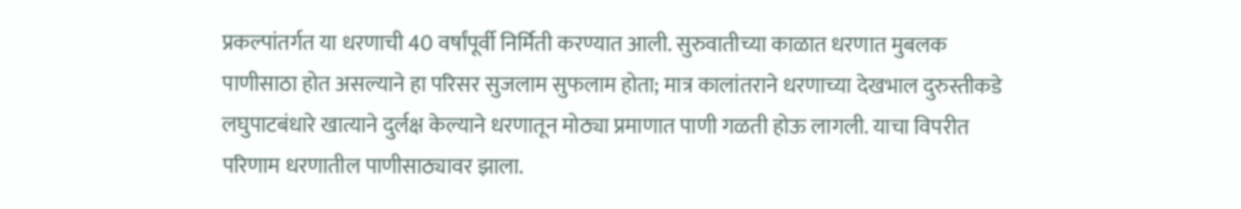प्रकल्पांतर्गत या धरणाची 40 वर्षांपूर्वी निर्मिती करण्यात आली. सुरुवातीच्या काळात धरणात मुबलक पाणीसाठा होत असल्याने हा परिसर सुजलाम सुफलाम होता; मात्र कालांतराने धरणाच्या देखभाल दुरुस्तीकडे लघुपाटबंधारे खात्याने दुर्लक्ष केल्याने धरणातून मोठ्या प्रमाणात पाणी गळती होऊ लागली. याचा विपरीत परिणाम धरणातील पाणीसाठ्यावर झाला.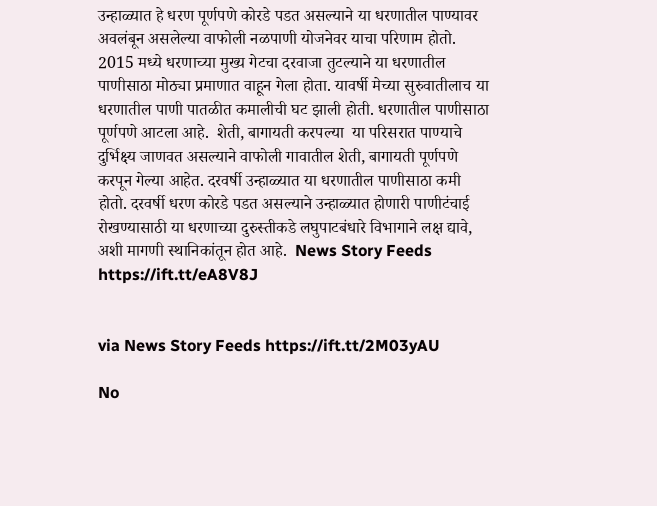उन्हाळ्यात हे धरण पूर्णपणे कोरडे पडत असल्याने या धरणातील पाण्यावर अवलंबून असलेल्या वाफोली नळपाणी योजनेवर याचा परिणाम होतो.  2015 मध्ये धरणाच्या मुख्य गेटचा दरवाजा तुटल्याने या धरणातील पाणीसाठा मोठ्या प्रमाणात वाहून गेला होता. यावर्षी मेच्या सुरुवातीलाच या धरणातील पाणी पातळीत कमालीची घट झाली होती. धरणातील पाणीसाठा पूर्णपणे आटला आहे.  शेती, बागायती करपल्या  या परिसरात पाण्याचे दुर्भिक्ष्य जाणवत असल्याने वाफोली गावातील शेती, बागायती पूर्णपणे करपून गेल्या आहेत. दरवर्षी उन्हाळ्यात या धरणातील पाणीसाठा कमी होतो. दरवर्षी धरण कोरडे पडत असल्याने उन्हाळ्यात होणारी पाणीटंचाई रोखण्यासाठी या धरणाच्या दुरुस्तीकडे लघुपाटबंधारे विभागाने लक्ष द्यावे, अशी मागणी स्थानिकांतून होत आहे.  News Story Feeds https://ift.tt/eA8V8J


via News Story Feeds https://ift.tt/2M03yAU

No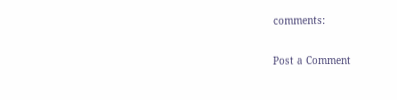comments:

Post a Comment